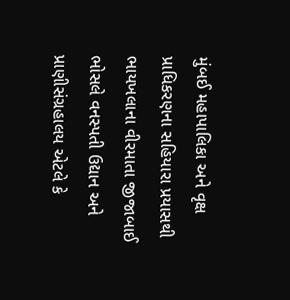મુંબઈ મહાપાલિકા અને વૃક્ષ પ્રાધિકરણના સહિયારા પ્રયાસથી ભાયખલાના વીરમાતા જીજાબાઈ ભોસલે વનસ્પતી ઉદ્યાન અને પ્રાણીસંગ્રહાલય એટલે કે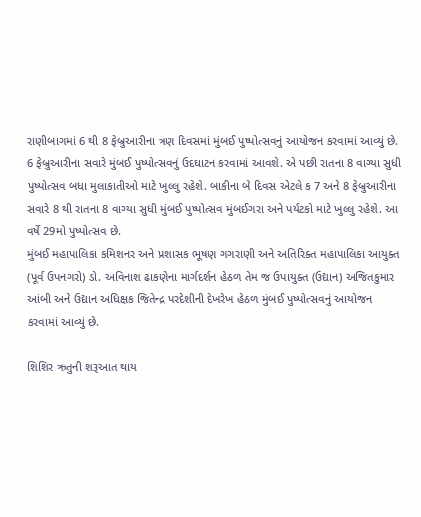રાણીબાગમાં 6 થી 8 ફેબ્રુઆરીના ત્રણ દિવસમાં મુંબઈ પુષ્પોત્સવનું આયોજન કરવામાં આવ્યું છે.
6 ફેબ્રુઆરીના સવારે મુંબઈ પુષ્પોત્સવનું ઉદઘાટન કરવામાં આવશે. એ પછી રાતના 8 વાગ્યા સુધી પુષ્પોત્સવ બધા મુલાકાતીઓ માટે ખુલ્લુ રહેશે. બાકીના બે દિવસ એટલે ક 7 અને 8 ફેબ્રુઆરીના સવારે 8 થી રાતના 8 વાગ્યા સુધી મુંબઈ પુષ્પોત્સવ મુંબઈગરા અને પર્યટકો માટે ખુલ્લુ રહેશે. આ વર્ષે 29મો પુષ્પોત્સવ છે.
મુંબઈ મહાપાલિકા કમિશનર અને પ્રશાસક ભૂષણ ગગરાણી અને અતિરિક્ત મહાપાલિકા આયુક્ત (પૂર્વ ઉપનગરો) ડો. અવિનાશ ઢાકણેના માર્ગદર્શન હેઠળ તેમ જ ઉપાયુક્ત (ઉદ્યાન) અજિતકુમાર આંબી અને ઉદ્યાન અધિક્ષક જિતેન્દ્ર પરદેશીની દેખરેખ હેઠળ મુંબઈ પુષ્પોત્સવનું આયોજન કરવામાં આવ્યું છે.

શિશિર ઋતુની શરૂઆત થાય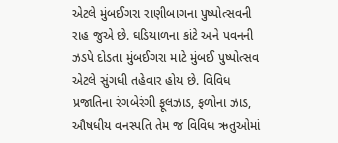એટલે મુંબઈગરા રાણીબાગના પુષ્પોત્સવની રાહ જુએ છે. ઘડિયાળના કાંટે અને પવનની ઝડપે દોડતા મુંબઈગરા માટે મુંબઈ પુષ્પોત્સવ એટલે સુંગધી તહેવાર હોય છે. વિવિધ પ્રજાતિના રંગબેરંગી ફૂલઝાડ, ફળોના ઝાડ, ઔષધીય વનસ્પતિ તેમ જ વિવિધ ઋતુઓમાં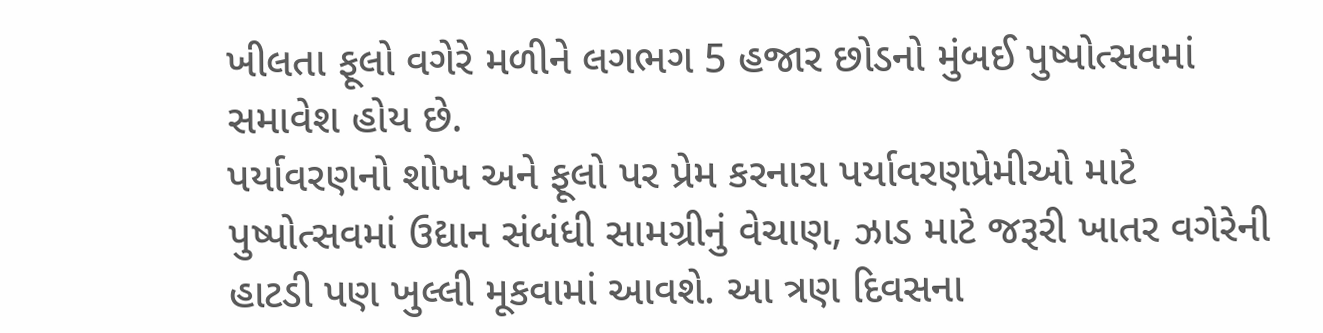ખીલતા ફૂલો વગેરે મળીને લગભગ 5 હજાર છોડનો મુંબઈ પુષ્પોત્સવમાં સમાવેશ હોય છે.
પર્યાવરણનો શોખ અને ફૂલો પર પ્રેમ કરનારા પર્યાવરણપ્રેમીઓ માટે પુષ્પોત્સવમાં ઉદ્યાન સંબંધી સામગ્રીનું વેચાણ, ઝાડ માટે જરૂરી ખાતર વગેરેની હાટડી પણ ખુલ્લી મૂકવામાં આવશે. આ ત્રણ દિવસના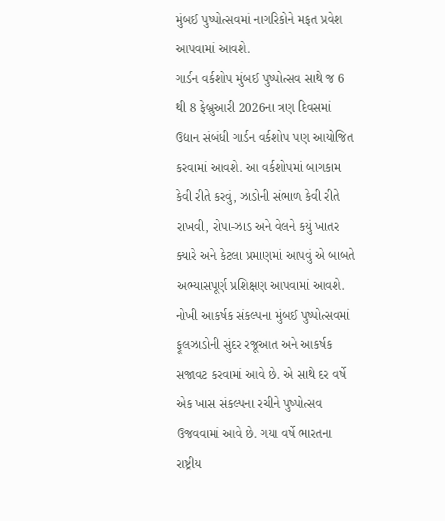મુંબઈ પુષ્પોત્સવમાં નાગરિકોને મફત પ્રવેશ આપવામાં આવશે.
ગાર્ડન વર્કશોપ મુંબઈ પુષ્પોત્સવ સાથે જ 6 થી 8 ફેબ્રુઆરી 2026ના ત્રણ દિવસમાં ઉદ્યાન સંબંધી ગાર્ડન વર્કશોપ પણ આયોજિત કરવામાં આવશે. આ વર્કશોપમાં બાગકામ કેવી રીતે કરવું, ઝાડોની સંભાળ કેવી રીતે રાખવી, રોપા-ઝાડ અને વેલને કયું ખાતર ક્યારે અને કેટલા પ્રમાણમાં આપવું એ બાબતે અભ્યાસપૂર્ણ પ્રશિક્ષણ આપવામાં આવશે.
નોખી આકર્ષક સંકલ્પના મુંબઈ પુષ્પોત્સવમાં ફૂલઝાડોની સુંદર રજૂઆત અને આકર્ષક સજાવટ કરવામાં આવે છે. એ સાથે દર વર્ષે એક ખાસ સંકલ્પના રચીને પુષ્પોત્સવ ઉજવવામાં આવે છે. ગયા વર્ષે ભારતના રાષ્ટ્રીય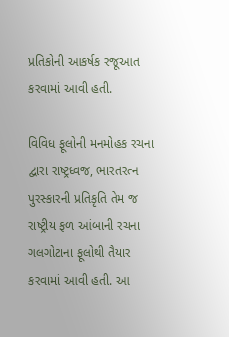પ્રતિકોની આકર્ષક રજૂઆત કરવામાં આવી હતી.

વિવિધ ફૂલોની મનમોહક રચના દ્વારા રાષ્ટ્રધ્વજ, ભારતરત્ન પુરસ્કારની પ્રતિકૃતિ તેમ જ રાષ્ટ્રીય ફળ આંબાની રચના ગલગોટાના ફૂલોથી તૈયાર કરવામાં આવી હતી. આ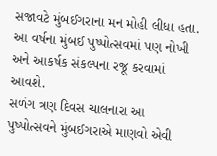સજાવટે મુંબઈગરાના મન મોહી લીધા હતા. આ વર્ષના મુંબઈ પુષ્પોત્સવમાં પણ નોખી અને આકર્ષક સંકલ્પના રજૂ કરવામાં આવશે.
સળંગ ત્રણ દિવસ ચાલનારા આ પુષ્પોત્સવને મુંબઈગરાએ માણવો એવી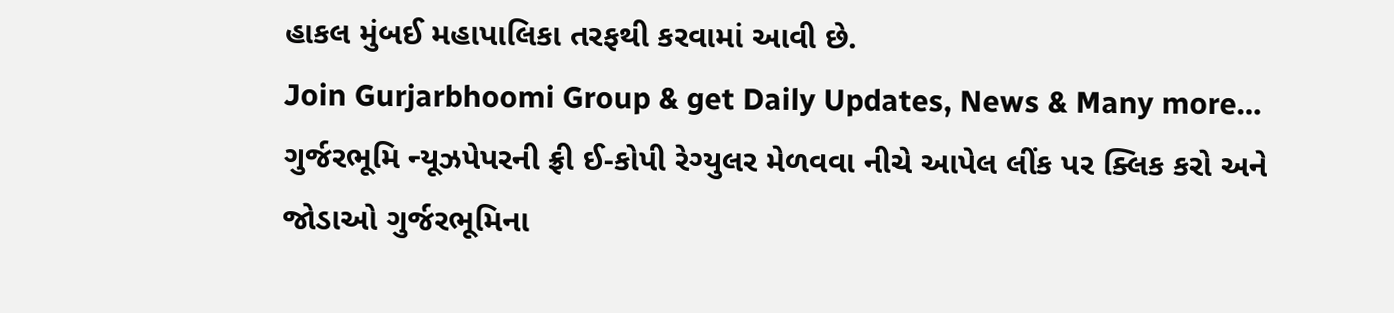હાકલ મુંબઈ મહાપાલિકા તરફથી કરવામાં આવી છે.
Join Gurjarbhoomi Group & get Daily Updates, News & Many more…
ગુર્જરભૂમિ ન્યૂઝપેપરની ફ્રી ઈ-કોપી રેગ્યુલર મેળવવા નીચે આપેલ લીંક પર ક્લિક કરો અને જોડાઓ ગુર્જરભૂમિના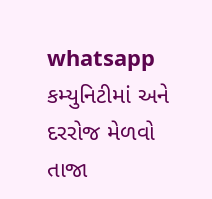whatsapp કમ્યુનિટીમાં અને દરરોજ મેળવો તાજા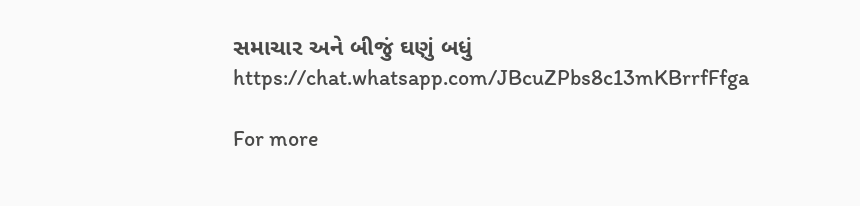સમાચાર અને બીજું ઘણું બધું https://chat.whatsapp.com/JBcuZPbs8c13mKBrrfFfga

For more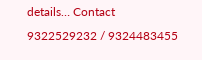details… Contact 9322529232 / 9324483455